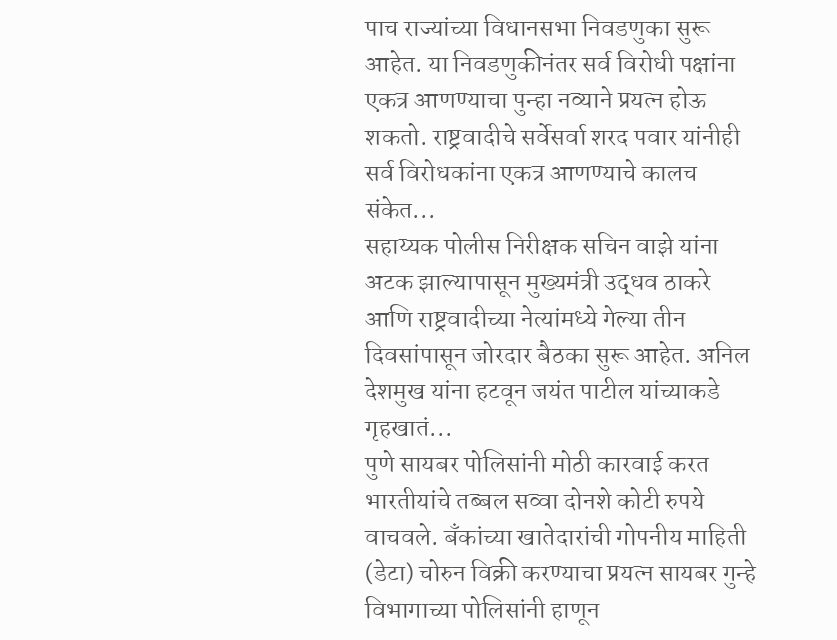पाच राज्यांच्या विधानसभा निवडणुका सुरू आहेत. या निवडणुकीनंतर सर्व विरोधी पक्षांना एकत्र आणण्याचा पुन्हा नव्याने प्रयत्न होऊ शकतो. राष्ट्रवादीचे सर्वेसर्वा शरद पवार यांनीही सर्व विरोधकांना एकत्र आणण्याचे कालच संकेत...
सहाय्यक पोलीस निरीक्षक सचिन वाझे यांना अटक झाल्यापासून मुख्यमंत्री उद्धव ठाकरे आणि राष्ट्रवादीच्या नेत्यांमध्ये गेल्या तीन दिवसांपासून जोरदार बैठका सुरू आहेत. अनिल देशमुख यांना हटवून जयंत पाटील यांच्याकडे गृहखातं...
पुणे सायबर पोलिसांनी मोठी कारवाई करत भारतीयांचे तब्बल सव्वा दोनशे कोटी रुपये वाचवले. बॅंकांच्या खातेदारांची गोपनीय माहिती (डेटा) चोरुन विक्री करण्याचा प्रयत्न सायबर गुन्हे विभागाच्या पोलिसांनी हाणून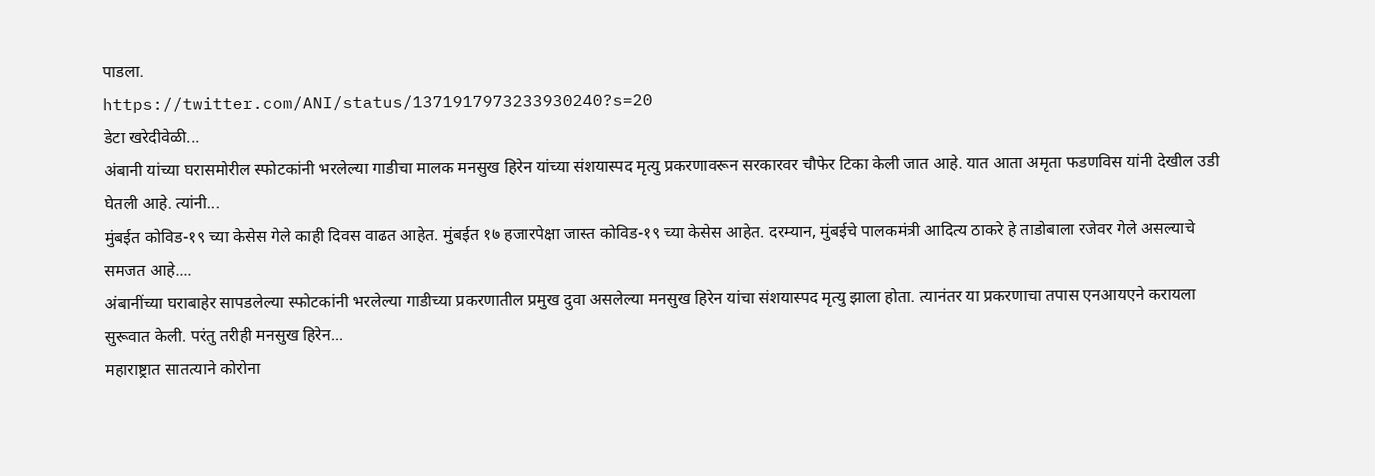पाडला.
https://twitter.com/ANI/status/1371917973233930240?s=20
डेटा खरेदीवेळी...
अंबानी यांच्या घरासमोरील स्फोटकांनी भरलेल्या गाडीचा मालक मनसुख हिरेन यांच्या संशयास्पद मृत्यु प्रकरणावरून सरकारवर चौफेर टिका केली जात आहे. यात आता अमृता फडणविस यांनी देखील उडी घेतली आहे. त्यांनी...
मुंबईत कोविड-१९ च्या केसेस गेले काही दिवस वाढत आहेत. मुंबईत १७ हजारपेक्षा जास्त कोविड-१९ च्या केसेस आहेत. दरम्यान, मुंबईचे पालकमंत्री आदित्य ठाकरे हे ताडोबाला रजेवर गेले असल्याचे समजत आहे....
अंबानींच्या घराबाहेर सापडलेल्या स्फोटकांनी भरलेल्या गाडीच्या प्रकरणातील प्रमुख दुवा असलेल्या मनसुख हिरेन यांचा संशयास्पद मृत्यु झाला होता. त्यानंतर या प्रकरणाचा तपास एनआयएने करायला सुरूवात केली. परंतु तरीही मनसुख हिरेन...
महाराष्ट्रात सातत्याने कोरोना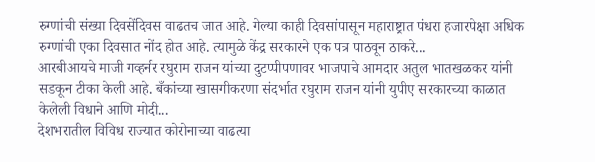रुग्णांची संख्या दिवसेंदिवस वाढतच जात आहे. गेल्या काही दिवसांपासून महाराष्ट्रात पंधरा हजारपेक्षा अधिक रुग्णांची एका दिवसात नोंद होत आहे. त्यामुळे केंद्र सरकारने एक पत्र पाठवून ठाकरे...
आरबीआयचे माजी गव्हर्नर रघुराम राजन यांच्या दुटप्पीपणावर भाजपाचे आमदार अतुल भातखळकर यांनी सडकून टीका केली आहे. बँकांच्या खासगीकरणा संदर्भात रघुराम राजन यांनी युपीए सरकारच्या काळात केलेली विधाने आणि मोदी...
देशभरातील विविध राज्यात कोरोनाच्या वाढत्या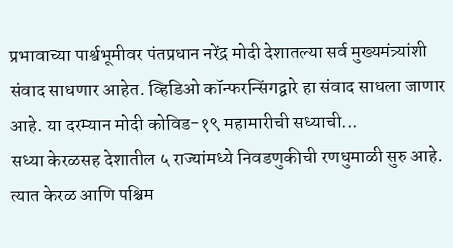प्रभावाच्या पार्श्वभूमीवर पंतप्रधान नरेंद्र मोदी देशातल्या सर्व मुख्यमंत्र्यांशी संवाद साधणार आहेत. व्हिडिओ कॉन्फरन्सिंगद्वारे हा संवाद साधला जाणार आहे. या दरम्यान मोदी कोविड-१९ महामारीची सध्याची...
सध्या केरळसह देशातील ५ राज्यांमध्ये निवडणुकीची रणधुमाळी सुरु आहे. त्यात केरळ आणि पश्चिम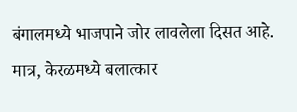बंगालमध्ये भाजपाने जोर लावलेला दिसत आहे. मात्र, केरळमध्ये बलात्कार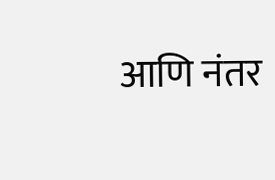आणि नंतर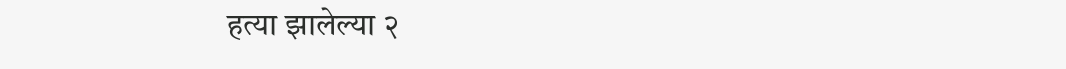हत्या झालेल्या २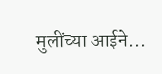मुलींच्या आईने...